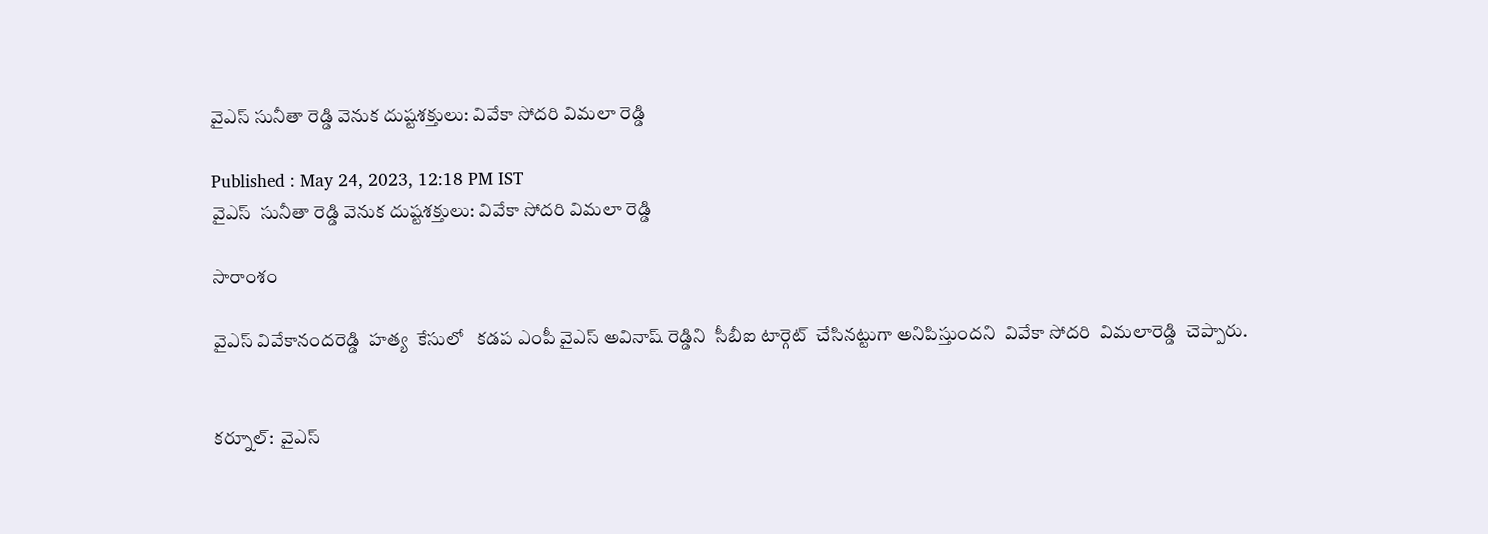వైఎస్ సునీతా రెడ్డి వెనుక దుష్టశక్తులు: వివేకా సోదరి విమలా రెడ్డి

Published : May 24, 2023, 12:18 PM IST
వైఎస్  సునీతా రెడ్డి వెనుక దుష్టశక్తులు: వివేకా సోదరి విమలా రెడ్డి

సారాంశం

వైఎస్ వివేకానందరెడ్డి  హత్య  కేసులో   కడప ఎంపీ వైఎస్ అవినాష్ రెడ్డిని  సీబీఐ టార్గెట్  చేసినట్టుగా అనిపిస్తుందని  వివేకా సోదరి  విమలారెడ్డి  చెప్పారు.


కర్నూల్:  వైఎస్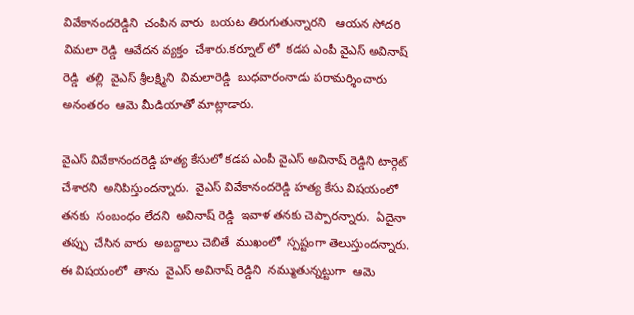వివేకానందరెడ్డిని  చంపిన వారు  బయట తిరుగుతున్నారని   ఆయన సోదరి  విమలా రెడ్డి  ఆవేదన వ్యక్తం  చేశారు.కర్నూల్ లో  కడప ఎంపీ వైఎస్ అవినాష్ రెడ్డి  తల్లి  వైఎస్ శ్రీలక్ష్మిని  విమలారెడ్డి  బుధవారంనాడు పరామర్శించారు అనంతరం  ఆమె మీడియాతో మాట్లాడారు.

వైఎస్ వివేకానందరెడ్డి హత్య కేసులో కడప ఎంపీ వైఎస్ అవినాష్ రెడ్డిని టార్గెట్  చేశారని  అనిపిస్తుందన్నారు.  వైఎస్ వివేకానందరెడ్డి హత్య కేసు విషయంలో  తనకు  సంబంధం లేదని  అవినాష్ రెడ్డి  ఇవాళ తనకు చెప్పారన్నారు.  ఏదైనా తప్పు  చేసిన వారు  అబద్దాలు చెబితే  ముఖంలో  స్పష్టంగా తెలుస్తుందన్నారు.  ఈ విషయంలో  తాను  వైఎస్ అవినాష్ రెడ్డిని  నమ్ముతున్నట్టుగా  ఆమె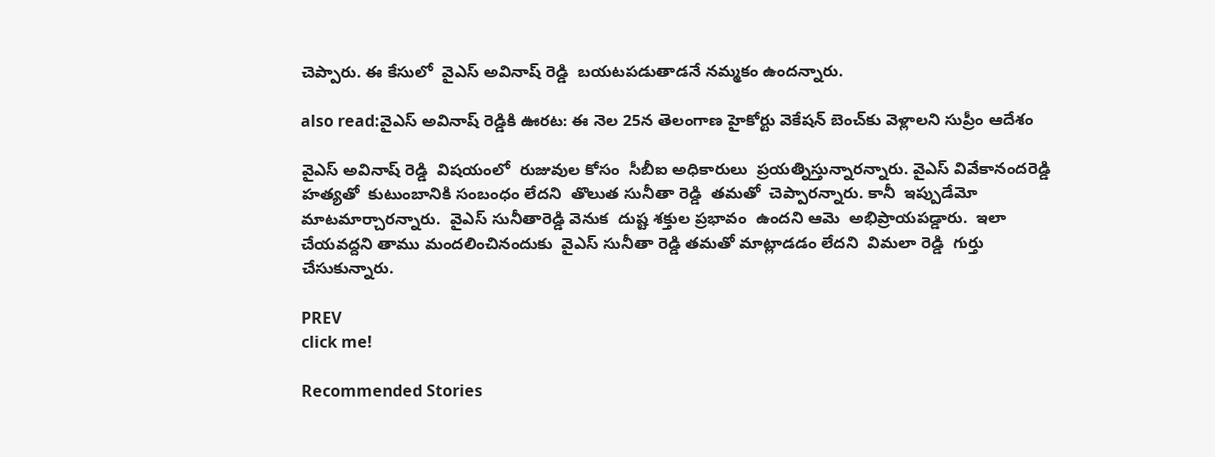చెప్పారు. ఈ కేసులో  వైఎస్ అవినాష్ రెడ్డి  బయటపడుతాడనే నమ్మకం ఉందన్నారు.

also read:వైఎస్ అవినాష్ రెడ్డికి ఊరట: ఈ నెల 25న తెలంగాణ హైకోర్టు వెకేషన్ బెంచ్‌కు వెళ్లాలని సుప్రీం ఆదేశం

వైఎస్ అవినాష్ రెడ్డి  విషయంలో  రుజువుల కోసం  సీబీఐ అధికారులు  ప్రయత్నిస్తున్నారన్నారు. వైఎస్ వివేకానందరెడ్డి  హత్యతో  కుటుంబానికి సంబంధం లేదని  తొలుత సునీతా రెడ్డి  తమతో  చెప్పారన్నారు. కానీ  ఇప్పుడేమో  మాటమార్చారన్నారు.  వైఎస్ సునీతారెడ్డి వెనుక  దుష్ట శక్తుల ప్రభావం  ఉందని ఆమె  అభిప్రాయపడ్డారు.  ఇలా చేయవద్దని తాము మందలించినందుకు  వైఎస్ సునీతా రెడ్డి తమతో మాట్లాడడం లేదని  విమలా రెడ్డి  గుర్తు  చేసుకున్నారు.

PREV
click me!

Recommended Stories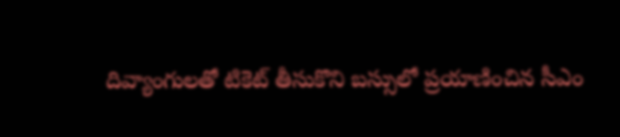దివ్యాంగులతో టికెట్ తీసుకొని బస్సులో ప్రయాణించిన సీఎం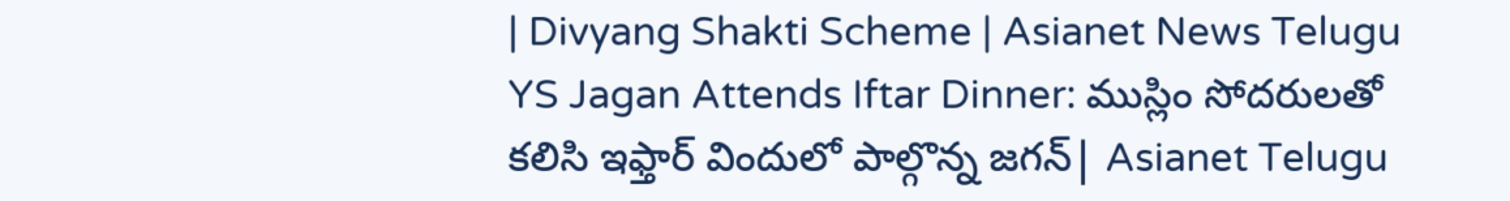| Divyang Shakti Scheme | Asianet News Telugu
YS Jagan Attends Iftar Dinner: ముస్లిం సోదరులతో కలిసి ఇఫ్తార్ విందులో పాల్గొన్న జగన్| Asianet Telugu